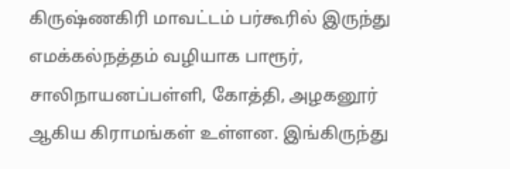கிருஷ்ணகிரி மாவட்டம் பர்கூரில் இருந்து எமக்கல்நத்தம் வழியாக பாரூர், சாலிநாயனப்பள்ளி, கோத்தி, அழகனூர் ஆகிய கிராமங்கள் உள்ளன. இங்கிருந்து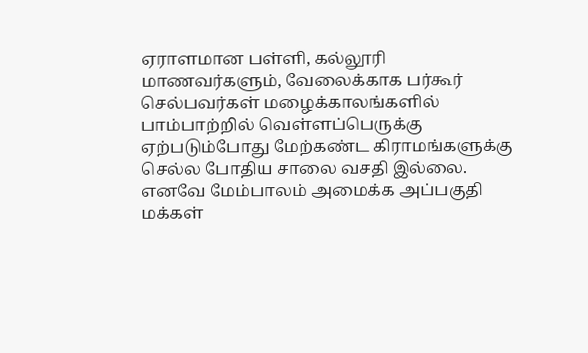ஏராளமான பள்ளி, கல்லூரி மாணவர்களும், வேலைக்காக பர்கூர் செல்பவர்கள் மழைக்காலங்களில் பாம்பாற்றில் வெள்ளப்பெருக்கு ஏற்படும்போது மேற்கண்ட கிராமங்களுக்கு செல்ல போதிய சாலை வசதி இல்லை. எனவே மேம்பாலம் அமைக்க அப்பகுதி மக்கள்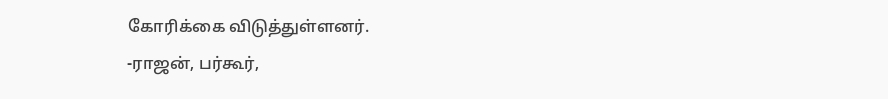கோரிக்கை விடுத்துள்ளனர்.
-ராஜன், பர்கூர்,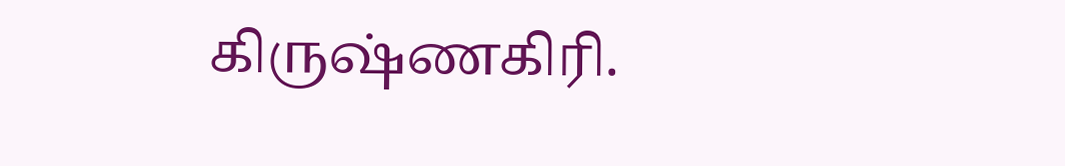கிருஷ்ணகிரி.